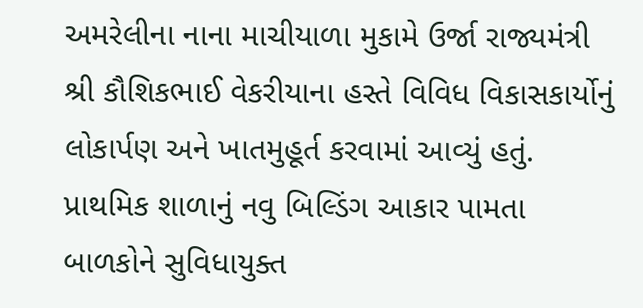અમરેલીના નાના માચીયાળા મુકામે ઉર્જા રાજ્યમંત્રી શ્રી કૌશિકભાઈ વેકરીયાના હસ્તે વિવિધ વિકાસકાર્યોનું લોકાર્પણ અને ખાતમુહૂર્ત કરવામાં આવ્યું હતું. પ્રાથમિક શાળાનું નવુ બિલ્ડિંગ આકાર પામતા બાળકોને સુવિધાયુક્ત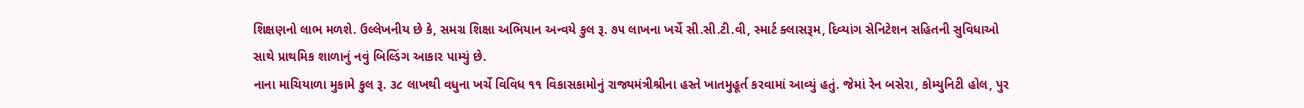શિક્ષણનો લાભ મળશે. ઉલ્લેખનીય છે કે, સમગ્ર શિક્ષા અભિયાન અન્વયે કુલ રૂ. ૭૫ લાખના ખર્ચે સી.સી.ટી.વી, સ્માર્ટ ક્લાસરૂમ, દિવ્યાંગ સેનિટેશન સહિતની સુવિધાઓ સાથે પ્રાથમિક શાળાનું નવું બિલ્ડિંગ આકાર પામ્યું છે.
નાના માચિયાળા મુકામે કુલ રૂ. ૩૮ લાખથી વધુના ખર્ચે વિવિધ ૧૧ વિકાસકામોનું રાજ્યમંત્રીશ્રીના હસ્તે ખાતમુહૂર્ત કરવામાં આવ્યું હતું. જેમાં રેન બસેરા, કોમ્યુનિટી હોલ, પુર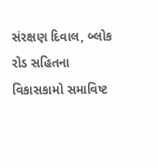સંરક્ષણ દિવાલ, બ્લોક રોડ સહિતના વિકાસકામો સમાવિષ્ટ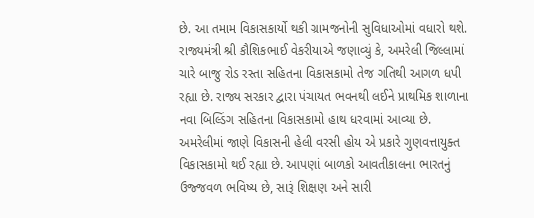છે. આ તમામ વિકાસકાર્યો થકી ગ્રામજનોની સુવિધાઓમાં વધારો થશે.
રાજ્યમંત્રી શ્રી કૌશિકભાઈ વેકરીયાએ જણાવ્યું કે, અમરેલી જિલ્લામાં ચારે બાજુ રોડ રસ્તા સહિતના વિકાસકામો તેજ ગતિથી આગળ ધપી રહ્યા છે. રાજ્ય સરકાર દ્વારા પંચાયત ભવનથી લઈને પ્રાથમિક શાળાના નવા બિલ્ડિંગ સહિતના વિકાસકામો હાથ ધરવામાં આવ્યા છે. અમરેલીમાં જાણે વિકાસની હેલી વરસી હોય એ પ્રકારે ગુણવત્તાયુક્ત વિકાસકામો થઈ રહ્યા છે. આપણાં બાળકો આવતીકાલના ભારતનું ઉજ્જવળ ભવિષ્ય છે, સારૂં શિક્ષણ અને સારી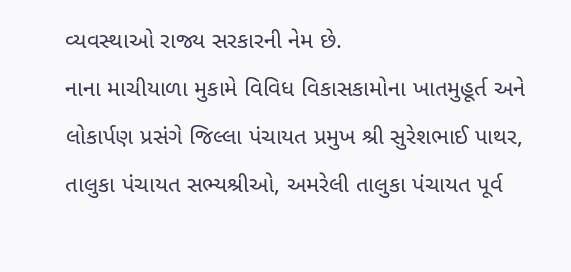વ્યવસ્થાઓ રાજ્ય સરકારની નેમ છે.
નાના માચીયાળા મુકામે વિવિધ વિકાસકામોના ખાતમુહૂર્ત અને લોકાર્પણ પ્રસંગે જિલ્લા પંચાયત પ્રમુખ શ્રી સુરેશભાઈ પાથર, તાલુકા પંચાયત સભ્યશ્રીઓ, અમરેલી તાલુકા પંચાયત પૂર્વ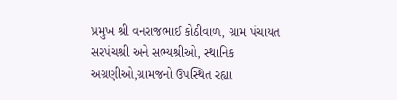પ્રમુખ શ્રી વનરાજભાઈ કોઠીવાળ, ગ્રામ પંચાયત સરપંચશ્રી અને સભ્યશ્રીઓ, સ્થાનિક અગ્રણીઓ,ગ્રામજનો ઉપસ્થિત રહ્યા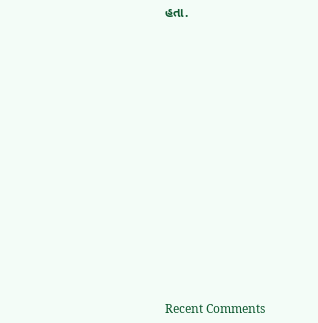હતા.


















Recent Comments